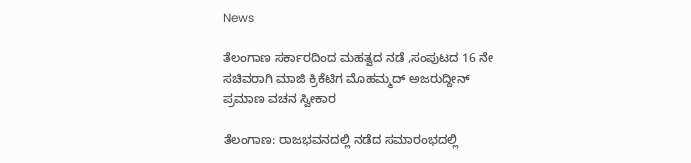News

ತೆಲಂಗಾಣ ಸರ್ಕಾರದಿಂದ ಮಹತ್ವದ ನಡೆ ,ಸಂಪುಟದ 16 ನೇ ಸಚಿವರಾಗಿ ಮಾಜಿ ಕ್ರಿಕೆಟಿಗ ಮೊಹಮ್ಮದ್ ಅಜರುದ್ದೀನ್ ಪ್ರಮಾಣ ವಚನ ಸ್ವೀಕಾರ

ತೆಲಂಗಾಣ: ರಾಜಭವನದಲ್ಲಿ ನಡೆದ ಸಮಾರಂಭದಲ್ಲಿ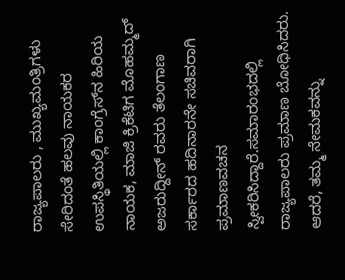ರಾಜ್ಯಪಾಲರು , ಮುಖ್ಯಮಂತ್ರಿಗಳು ಸೇರಿದಂತೆ ಹಲವು ನಾಯಕರ ಉಪಸ್ಥಿತಿಯಲ್ಲಿ ಕಾಂಗ್ರೆಸ್‌ನ ಹಿರಿಯ ನಾಯಕ, ಮಾಜಿ ಕ್ರಿಕೆಟಿಗ ಮೊಹಮ್ಮದ್ ಅಜರುದ್ದೀನ್ ರವರು ತೆಲಂಗಾಣ ಸರ್ಕಾರದ ಹದಿನಾರನೇ ಸಚಿವರಾಗಿ ಪ್ರಮಾಣವಚನ ಸ್ವೀಕರಿಸಿದ್ದಾರೆ.ಸಮಾರಂಭದಲ್ಲಿ ರಾಜ್ಯಪಾಲರು ಪ್ರಮಾಣ ಬೋಧಿಸಿದರು. ಆದರೆ, ತಮ್ಮ ನೇಮಕವನ್ನು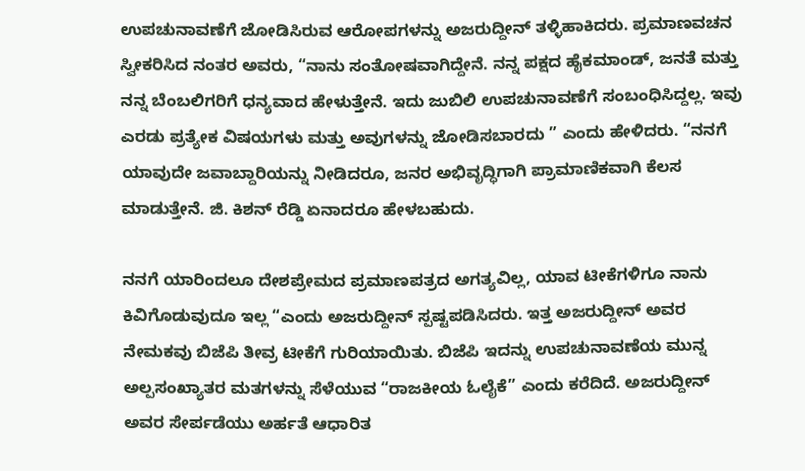ಉಪಚುನಾವಣೆಗೆ ಜೋಡಿಸಿರುವ ಆರೋಪಗಳನ್ನು ಅಜರುದ್ದೀನ್ ತಳ್ಳಿಹಾಕಿದರು. ಪ್ರಮಾಣವಚನ ಸ್ವೀಕರಿಸಿದ ನಂತರ ಅವರು, “ನಾನು ಸಂತೋಷವಾಗಿದ್ದೇನೆ. ನನ್ನ ಪಕ್ಷದ ಹೈಕಮಾಂಡ್, ಜನತೆ ಮತ್ತು ನನ್ನ ಬೆಂಬಲಿಗರಿಗೆ ಧನ್ಯವಾದ ಹೇಳುತ್ತೇನೆ. ಇದು ಜುಬಿಲಿ ಉಪಚುನಾವಣೆಗೆ ಸಂಬಂಧಿಸಿದ್ದಲ್ಲ. ಇವು ಎರಡು ಪ್ರತ್ಯೇಕ ವಿಷಯಗಳು ಮತ್ತು ಅವುಗಳನ್ನು ಜೋಡಿಸಬಾರದು ” ಎಂದು ಹೇಳಿದರು. “ನನಗೆ ಯಾವುದೇ ಜವಾಬ್ದಾರಿಯನ್ನು ನೀಡಿದರೂ, ಜನರ ಅಭಿವೃದ್ಧಿಗಾಗಿ ಪ್ರಾಮಾಣಿಕವಾಗಿ ಕೆಲಸ ಮಾಡುತ್ತೇನೆ. ಜಿ. ಕಿಶನ್ ರೆಡ್ಡಿ ಏನಾದರೂ ಹೇಳಬಹುದು.

ನನಗೆ ಯಾರಿಂದಲೂ ದೇಶಪ್ರೇಮದ ಪ್ರಮಾಣಪತ್ರದ ಅಗತ್ಯವಿಲ್ಲ, ಯಾವ ಟೀಕೆಗಳಿಗೂ ನಾನು ಕಿವಿಗೊಡುವುದೂ ಇಲ್ಲ “ಎಂದು ಅಜರುದ್ದೀನ್ ಸ್ಪಷ್ಟಪಡಿಸಿದರು. ಇತ್ತ ಅಜರುದ್ದೀನ್ ಅವರ ನೇಮಕವು ಬಿಜೆಪಿ ತೀವ್ರ ಟೀಕೆಗೆ ಗುರಿಯಾಯಿತು. ಬಿಜೆಪಿ ಇದನ್ನು ಉಪಚುನಾವಣೆಯ ಮುನ್ನ ಅಲ್ಪಸಂಖ್ಯಾತರ ಮತಗಳನ್ನು ಸೆಳೆಯುವ “ರಾಜಕೀಯ ಓಲೈಕೆ” ಎಂದು ಕರೆದಿದೆ. ಅಜರುದ್ದೀನ್ ಅವರ ಸೇರ್ಪಡೆಯು ಅರ್ಹತೆ ಆಧಾರಿತ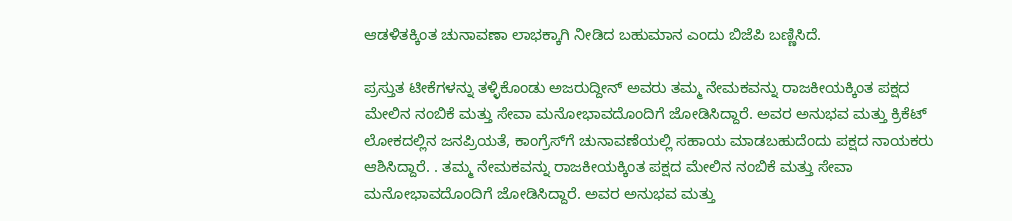ಆಡಳಿತಕ್ಕಿಂತ ಚುನಾವಣಾ ಲಾಭಕ್ಕಾಗಿ ನೀಡಿದ ಬಹುಮಾನ ಎಂದು ಬಿಜೆಪಿ ಬಣ್ಣಿಸಿದೆ.

ಪ್ರಸ್ತುತ ಟೀಕೆಗಳನ್ನು ತಳ್ಳಿಕೊಂಡು ಅಜರುದ್ದೀನ್ ಅವರು ತಮ್ಮ ನೇಮಕವನ್ನು ರಾಜಕೀಯಕ್ಕಿಂತ ಪಕ್ಷದ ಮೇಲಿನ ನಂಬಿಕೆ ಮತ್ತು ಸೇವಾ ಮನೋಭಾವದೊಂದಿಗೆ ಜೋಡಿಸಿದ್ದಾರೆ. ಅವರ ಅನುಭವ ಮತ್ತು ಕ್ರಿಕೆಟ್ ಲೋಕದಲ್ಲಿನ ಜನಪ್ರಿಯತೆ, ಕಾಂಗ್ರೆಸ್‌ಗೆ ಚುನಾವಣೆಯಲ್ಲಿ ಸಹಾಯ ಮಾಡಬಹುದೆಂದು ಪಕ್ಷದ ನಾಯಕರು ಆಶಿಸಿದ್ದಾರೆ. . ತಮ್ಮ ನೇಮಕವನ್ನು ರಾಜಕೀಯಕ್ಕಿಂತ ಪಕ್ಷದ ಮೇಲಿನ ನಂಬಿಕೆ ಮತ್ತು ಸೇವಾ ಮನೋಭಾವದೊಂದಿಗೆ ಜೋಡಿಸಿದ್ದಾರೆ. ಅವರ ಅನುಭವ ಮತ್ತು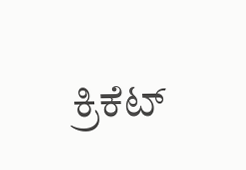ಕ್ರಿಕೆಟ್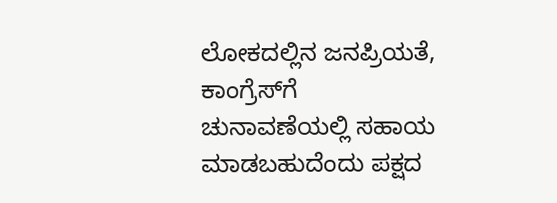ಲೋಕದಲ್ಲಿನ ಜನಪ್ರಿಯತೆ, ಕಾಂಗ್ರೆಸ್‌ಗೆ ಚುನಾವಣೆಯಲ್ಲಿ ಸಹಾಯ ಮಾಡಬಹುದೆಂದು ಪಕ್ಷದ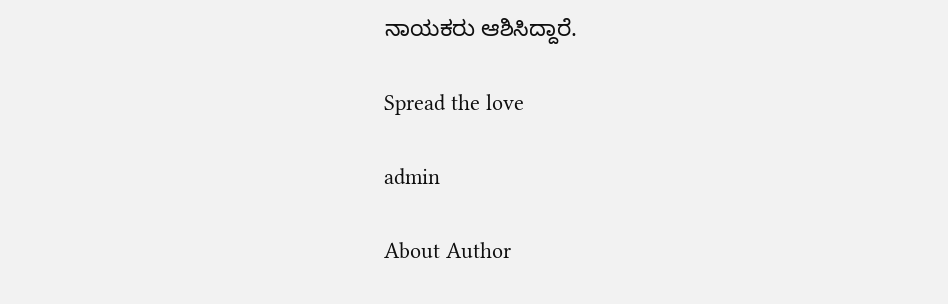ನಾಯಕರು ಆಶಿಸಿದ್ದಾರೆ.

Spread the love

admin

About Author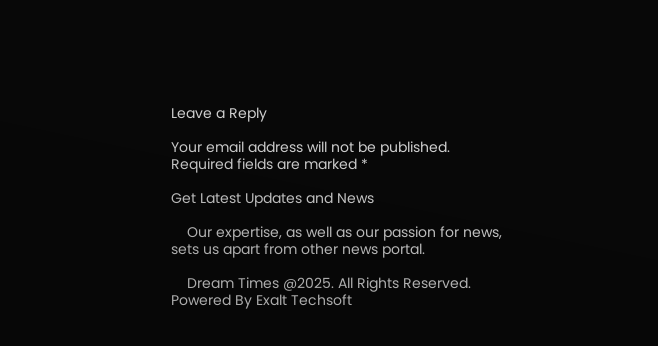Leave a Reply

Your email address will not be published. Required fields are marked *

Get Latest Updates and News

    Our expertise, as well as our passion for news, sets us apart from other news portal.

    Dream Times @2025. All Rights Reserved. Powered By Exalt Techsoft